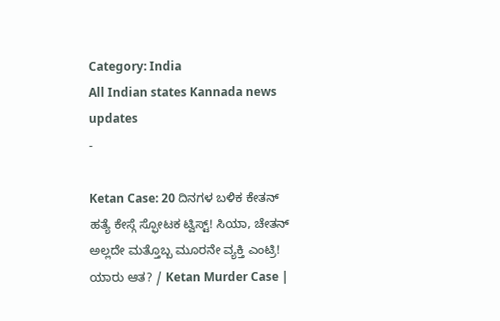Category: India
All Indian states Kannada news updates
-

Ketan Case: 20 ದಿನಗಳ ಬಳಿಕ ಕೇತನ್ ಹತ್ಯೆ ಕೇಸ್ಗೆ ಸ್ಫೋಟಕ ಟ್ವಿಸ್ಟ್! ಸಿಯಾ, ಚೇತನ್ ಅಲ್ಲದೇ ಮತ್ತೊಬ್ಬ ಮೂರನೇ ವ್ಯಕ್ತಿ ಎಂಟ್ರಿ! ಯಾರು ಆತ? / Ketan Murder Case |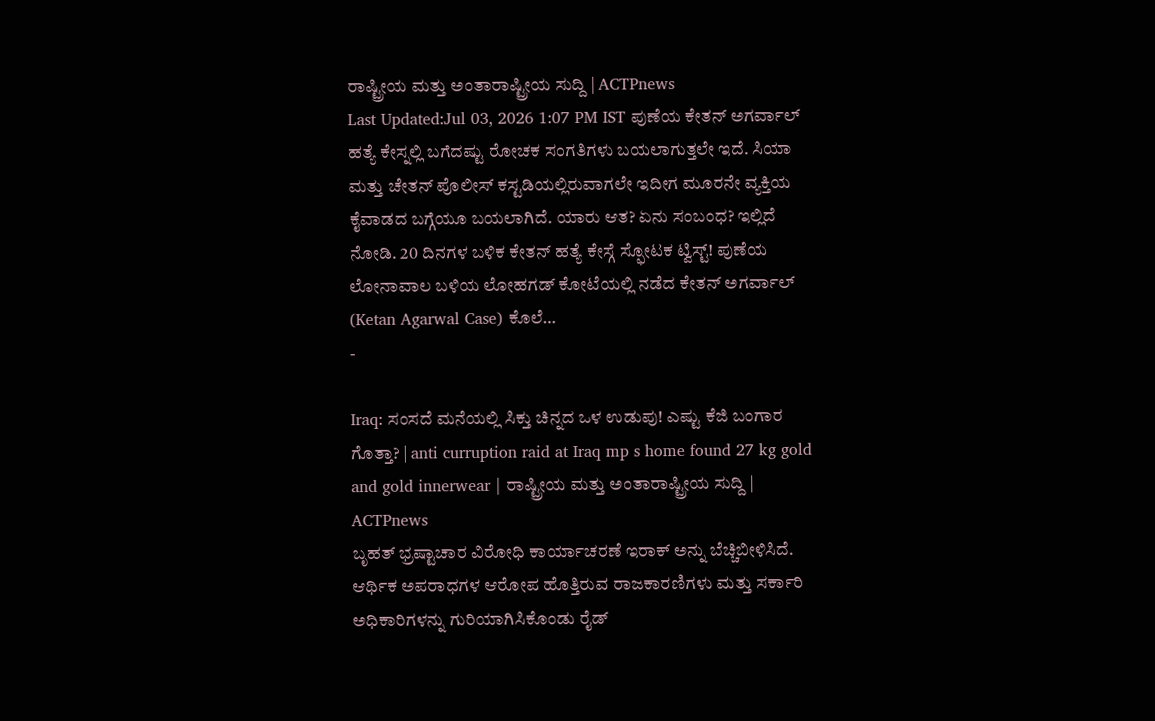ರಾಷ್ಟ್ರೀಯ ಮತ್ತು ಅಂತಾರಾಷ್ಟ್ರೀಯ ಸುದ್ದಿ | ACTPnews
Last Updated:Jul 03, 2026 1:07 PM IST ಪುಣೆಯ ಕೇತನ್ ಅಗರ್ವಾಲ್ ಹತ್ಯೆ ಕೇಸ್ನಲ್ಲಿ ಬಗೆದಷ್ಟು ರೋಚಕ ಸಂಗತಿಗಳು ಬಯಲಾಗುತ್ತಲೇ ಇದೆ. ಸಿಯಾ ಮತ್ತು ಚೇತನ್ ಪೊಲೀಸ್ ಕಸ್ಟಡಿಯಲ್ಲಿರುವಾಗಲೇ ಇದೀಗ ಮೂರನೇ ವ್ಯಕ್ತಿಯ ಕೈವಾಡದ ಬಗ್ಗೆಯೂ ಬಯಲಾಗಿದೆ. ಯಾರು ಆತ? ಏನು ಸಂಬಂಧ? ಇಲ್ಲಿದೆ ನೋಡಿ. 20 ದಿನಗಳ ಬಳಿಕ ಕೇತನ್ ಹತ್ಯೆ ಕೇಸ್ಗೆ ಸ್ಫೋಟಕ ಟ್ವಿಸ್ಟ್! ಪುಣೆಯ ಲೋನಾವಾಲ ಬಳಿಯ ಲೋಹಗಡ್ ಕೋಟೆಯಲ್ಲಿ ನಡೆದ ಕೇತನ್ ಅಗರ್ವಾಲ್ (Ketan Agarwal Case) ಕೊಲೆ…
-

Iraq: ಸಂಸದೆ ಮನೆಯಲ್ಲಿ ಸಿಕ್ತು ಚಿನ್ನದ ಒಳ ಉಡುಪು! ಎಷ್ಟು ಕೆಜಿ ಬಂಗಾರ ಗೊತ್ತಾ? | anti curruption raid at Iraq mp s home found 27 kg gold and gold innerwear | ರಾಷ್ಟ್ರೀಯ ಮತ್ತು ಅಂತಾರಾಷ್ಟ್ರೀಯ ಸುದ್ದಿ | ACTPnews
ಬೃಹತ್ ಭ್ರಷ್ಟಾಚಾರ ವಿರೋಧಿ ಕಾರ್ಯಾಚರಣೆ ಇರಾಕ್ ಅನ್ನು ಬೆಚ್ಚಿಬೀಳಿಸಿದೆ. ಆರ್ಥಿಕ ಅಪರಾಧಗಳ ಆರೋಪ ಹೊತ್ತಿರುವ ರಾಜಕಾರಣಿಗಳು ಮತ್ತು ಸರ್ಕಾರಿ ಅಧಿಕಾರಿಗಳನ್ನು ಗುರಿಯಾಗಿಸಿಕೊಂಡು ರೈಡ್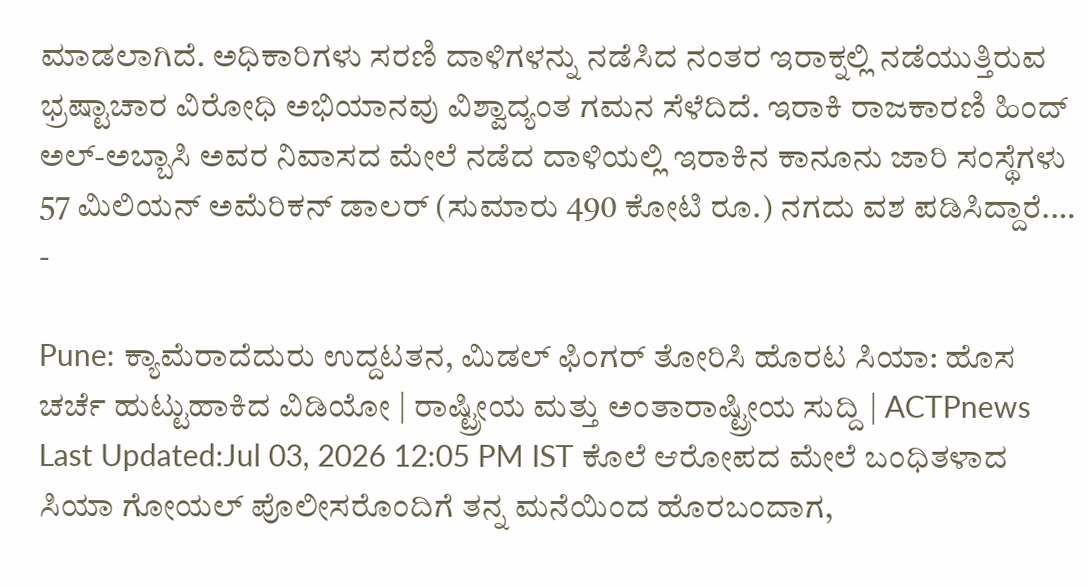ಮಾಡಲಾಗಿದೆ. ಅಧಿಕಾರಿಗಳು ಸರಣಿ ದಾಳಿಗಳನ್ನು ನಡೆಸಿದ ನಂತರ ಇರಾಕ್ನಲ್ಲಿ ನಡೆಯುತ್ತಿರುವ ಭ್ರಷ್ಟಾಚಾರ ವಿರೋಧಿ ಅಭಿಯಾನವು ವಿಶ್ವಾದ್ಯಂತ ಗಮನ ಸೆಳೆದಿದೆ. ಇರಾಕಿ ರಾಜಕಾರಣಿ ಹಿಂದ್ ಅಲ್-ಅಬ್ಬಾಸಿ ಅವರ ನಿವಾಸದ ಮೇಲೆ ನಡೆದ ದಾಳಿಯಲ್ಲಿ ಇರಾಕಿನ ಕಾನೂನು ಜಾರಿ ಸಂಸ್ಥೆಗಳು 57 ಮಿಲಿಯನ್ ಅಮೆರಿಕನ್ ಡಾಲರ್ (ಸುಮಾರು 490 ಕೋಟಿ ರೂ.) ನಗದು ವಶ ಪಡಿಸಿದ್ದಾರೆ.…
-

Pune: ಕ್ಯಾಮೆರಾದೆದುರು ಉದ್ದಟತನ, ಮಿಡಲ್ ಫಿಂಗರ್ ತೋರಿಸಿ ಹೊರಟ ಸಿಯಾ: ಹೊಸ ಚರ್ಚೆ ಹುಟ್ಟುಹಾಕಿದ ವಿಡಿಯೋ | ರಾಷ್ಟ್ರೀಯ ಮತ್ತು ಅಂತಾರಾಷ್ಟ್ರೀಯ ಸುದ್ದಿ | ACTPnews
Last Updated:Jul 03, 2026 12:05 PM IST ಕೊಲೆ ಆರೋಪದ ಮೇಲೆ ಬಂಧಿತಳಾದ ಸಿಯಾ ಗೋಯಲ್ ಪೊಲೀಸರೊಂದಿಗೆ ತನ್ನ ಮನೆಯಿಂದ ಹೊರಬಂದಾಗ,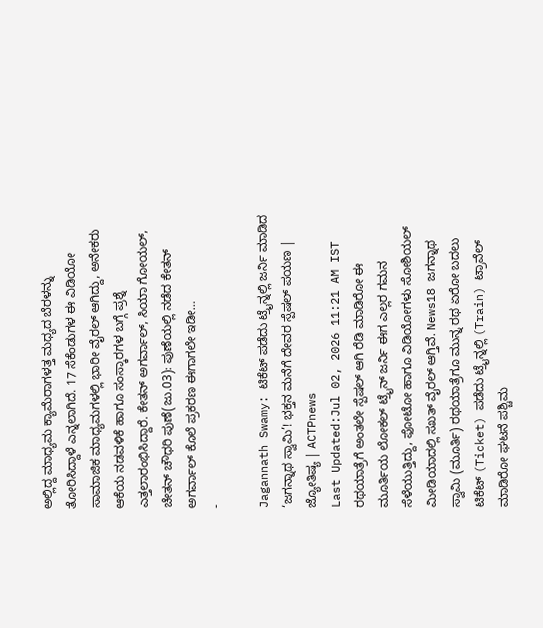ಅಲ್ಲಿದ್ದ ಮಾಧ್ಯಮ ಕ್ಯಾಮೆರಾಗಳತ್ತ ಮಧ್ಯದ ಬೆರಳನ್ನು ತೋರಿಸಿದ್ದಾಳೆ ಎನ್ನಲಾಗಿದೆ. 17 ಸೆಕೆಂಡುಗಳ ಈ ವಿಡಿಯೋ ಸಾಮಾಜಿಕ ಮಾಧ್ಯಮಗಳಲ್ಲಿ ಭಾರೀ ವೈರಲ್ ಆಗಿದ್ದು, ಅನೇಕರು ಆಕೆಯ ನಡವಳಿಕೆ ಹಾಗೂ ಸಂಸ್ಕಾರಗಳ ಬಗ್ಗೆ ಪ್ರಶ್ನೆ ಎತ್ತಲಾರಂಭಿಸಿದ್ದಾರೆ. ಕೇತನ್ ಅಗರ್ವಾಲ್, ಸಿಯಾ ಗೋಯಲ್, ಚೇತನ್ ಚೌಧರಿ ಪುಣೆ(ಜು.03): ಪುಣೆಯಲ್ಲಿ ನಡೆದ ಕೇತನ್ ಅಗರ್ವಾಲ್ ಕೊಲೆ ಪ್ರಕರಣ ಈಗಾಗಲೇ ಇಡೀ…
-

Jagannath Swamy: ಟಿಕೆಟ್ ಪಡೆದು ಟ್ರೈನ್ನಲ್ಲಿ ಜರ್ನಿ ಮಾಡಿದ ‘ಜಗನ್ನಾಥ ಸ್ವಾಮಿ’! ಭಕ್ತನ ಮನೆಗೆ ದೇವರ ಸ್ಪೆಷಲ್ ಪಯಣ | ಜ್ಯೋತಿಷ್ಯ | ACTPnews
Last Updated:Jul 02, 2026 11:21 AM IST ರಥಯಾತ್ರೆಗೆ ಅಂತಲೇ ಸ್ಪೆಷಲ್ ಆಗಿ ರೆಡಿ ಮಾಡಿರೋ ಈ ಮೂರ್ತಿಯ ಲೋಕಲ್ ಟ್ರೈನ್ ಜರ್ನಿ ಈಗ ಎಲ್ಲರ ಗಮನ ಸೆಳೆಯುತ್ತಿದ್ದು, ಫೋಟೋ ಹಾಗೂ ವಿಡಿಯೋಗಳು ಸೋಶಿಯಲ್ ಮೀಡಿಯಾದಲ್ಲಿ ಸಖತ್ ವೈರಲ್ ಆಗ್ತಿವೆ. News18 ಜಗನ್ನಾಥ ಸ್ವಾಮಿ (ಮೂರ್ತಿ) ರಥಯಾತ್ರೆಗೂ ಮುನ್ನ ರಥ ಏರೋ ಬದಲು ಟಿಕೆಟ್ (Ticket) ಪಡೆದು ಟ್ರೈನ್ನಲ್ಲಿ (Train) ಟ್ರಾವೆಲ್ ಮಾಡಿರೋ ಘಟನೆ ಪಶ್ಚಿಮ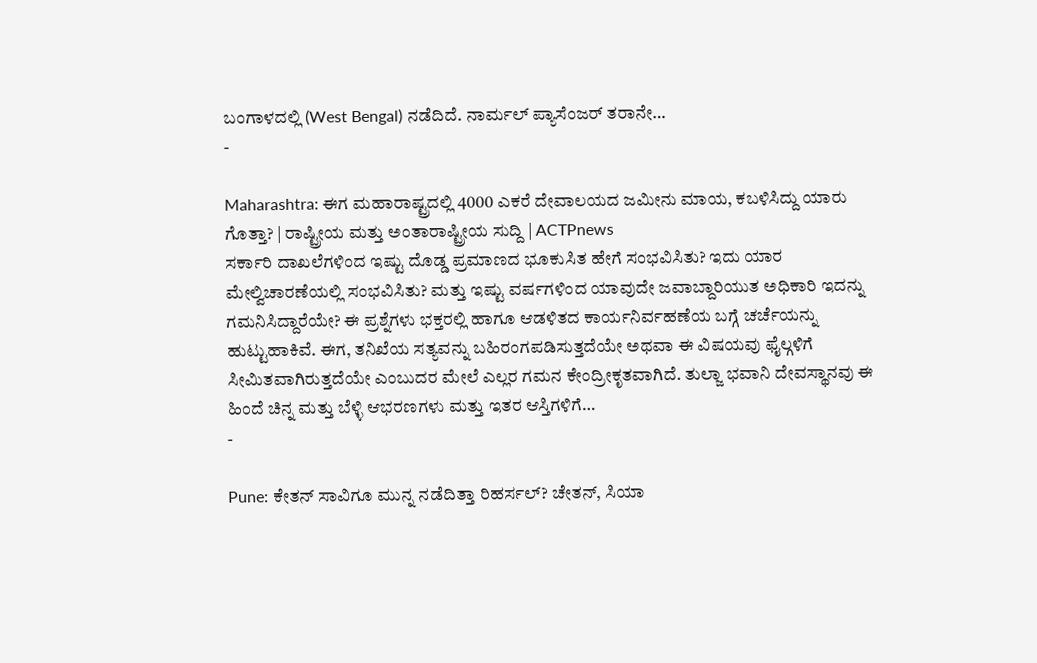ಬಂಗಾಳದಲ್ಲಿ (West Bengal) ನಡೆದಿದೆ. ನಾರ್ಮಲ್ ಪ್ಯಾಸೆಂಜರ್ ತರಾನೇ…
-

Maharashtra: ಈಗ ಮಹಾರಾಷ್ಟ್ರದಲ್ಲಿ 4000 ಎಕರೆ ದೇವಾಲಯದ ಜಮೀನು ಮಾಯ, ಕಬಳಿಸಿದ್ದು ಯಾರು ಗೊತ್ತಾ? | ರಾಷ್ಟ್ರೀಯ ಮತ್ತು ಅಂತಾರಾಷ್ಟ್ರೀಯ ಸುದ್ದಿ | ACTPnews
ಸರ್ಕಾರಿ ದಾಖಲೆಗಳಿಂದ ಇಷ್ಟು ದೊಡ್ಡ ಪ್ರಮಾಣದ ಭೂಕುಸಿತ ಹೇಗೆ ಸಂಭವಿಸಿತು? ಇದು ಯಾರ ಮೇಲ್ವಿಚಾರಣೆಯಲ್ಲಿ ಸಂಭವಿಸಿತು? ಮತ್ತು ಇಷ್ಟು ವರ್ಷಗಳಿಂದ ಯಾವುದೇ ಜವಾಬ್ದಾರಿಯುತ ಅಧಿಕಾರಿ ಇದನ್ನು ಗಮನಿಸಿದ್ದಾರೆಯೇ? ಈ ಪ್ರಶ್ನೆಗಳು ಭಕ್ತರಲ್ಲಿ ಹಾಗೂ ಆಡಳಿತದ ಕಾರ್ಯನಿರ್ವಹಣೆಯ ಬಗ್ಗೆ ಚರ್ಚೆಯನ್ನು ಹುಟ್ಟುಹಾಕಿವೆ. ಈಗ, ತನಿಖೆಯ ಸತ್ಯವನ್ನು ಬಹಿರಂಗಪಡಿಸುತ್ತದೆಯೇ ಅಥವಾ ಈ ವಿಷಯವು ಫೈಲ್ಗಳಿಗೆ ಸೀಮಿತವಾಗಿರುತ್ತದೆಯೇ ಎಂಬುದರ ಮೇಲೆ ಎಲ್ಲರ ಗಮನ ಕೇಂದ್ರೀಕೃತವಾಗಿದೆ. ತುಲ್ಜಾ ಭವಾನಿ ದೇವಸ್ಥಾನವು ಈ ಹಿಂದೆ ಚಿನ್ನ ಮತ್ತು ಬೆಳ್ಳಿ ಆಭರಣಗಳು ಮತ್ತು ಇತರ ಆಸ್ತಿಗಳಿಗೆ…
-

Pune: ಕೇತನ್ ಸಾವಿಗೂ ಮುನ್ನ ನಡೆದಿತ್ತಾ ರಿಹರ್ಸಲ್? ಚೇತನ್, ಸಿಯಾ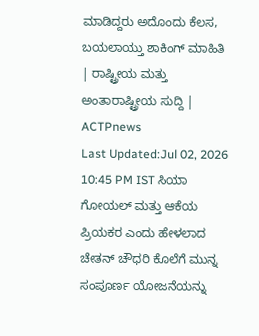ಮಾಡಿದ್ದರು ಅದೊಂದು ಕೆಲಸ, ಬಯಲಾಯ್ತು ಶಾಕಿಂಗ್ ಮಾಹಿತಿ | ರಾಷ್ಟ್ರೀಯ ಮತ್ತು ಅಂತಾರಾಷ್ಟ್ರೀಯ ಸುದ್ದಿ | ACTPnews
Last Updated:Jul 02, 2026 10:45 PM IST ಸಿಯಾ ಗೋಯಲ್ ಮತ್ತು ಆಕೆಯ ಪ್ರಿಯಕರ ಎಂದು ಹೇಳಲಾದ ಚೇತನ್ ಚೌಧರಿ ಕೊಲೆಗೆ ಮುನ್ನ ಸಂಪೂರ್ಣ ಯೋಜನೆಯನ್ನು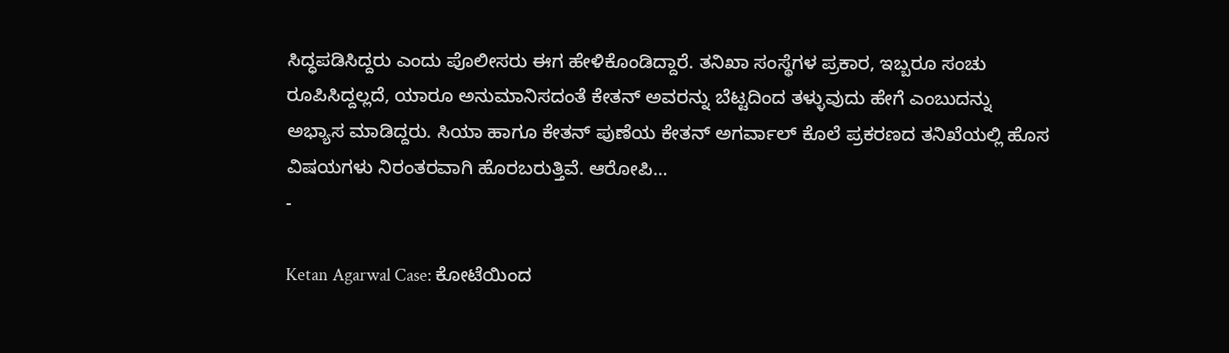ಸಿದ್ಧಪಡಿಸಿದ್ದರು ಎಂದು ಪೊಲೀಸರು ಈಗ ಹೇಳಿಕೊಂಡಿದ್ದಾರೆ. ತನಿಖಾ ಸಂಸ್ಥೆಗಳ ಪ್ರಕಾರ, ಇಬ್ಬರೂ ಸಂಚು ರೂಪಿಸಿದ್ದಲ್ಲದೆ, ಯಾರೂ ಅನುಮಾನಿಸದಂತೆ ಕೇತನ್ ಅವರನ್ನು ಬೆಟ್ಟದಿಂದ ತಳ್ಳುವುದು ಹೇಗೆ ಎಂಬುದನ್ನು ಅಭ್ಯಾಸ ಮಾಡಿದ್ದರು. ಸಿಯಾ ಹಾಗೂ ಕೇತನ್ ಪುಣೆಯ ಕೇತನ್ ಅಗರ್ವಾಲ್ ಕೊಲೆ ಪ್ರಕರಣದ ತನಿಖೆಯಲ್ಲಿ ಹೊಸ ವಿಷಯಗಳು ನಿರಂತರವಾಗಿ ಹೊರಬರುತ್ತಿವೆ. ಆರೋಪಿ…
-

Ketan Agarwal Case: ಕೋಟೆಯಿಂದ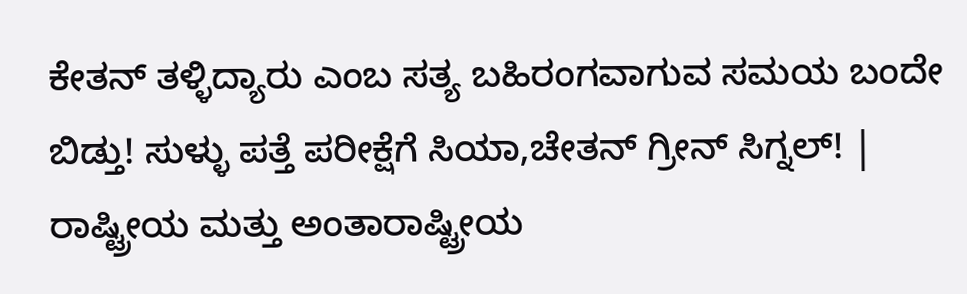ಕೇತನ್ ತಳ್ಳಿದ್ಯಾರು ಎಂಬ ಸತ್ಯ ಬಹಿರಂಗವಾಗುವ ಸಮಯ ಬಂದೇ ಬಿಡ್ತು! ಸುಳ್ಳು ಪತ್ತೆ ಪರೀಕ್ಷೆಗೆ ಸಿಯಾ,ಚೇತನ್ ಗ್ರೀನ್ ಸಿಗ್ನಲ್! | ರಾಷ್ಟ್ರೀಯ ಮತ್ತು ಅಂತಾರಾಷ್ಟ್ರೀಯ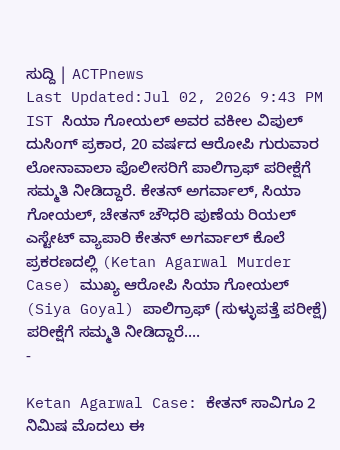ಸುದ್ದಿ | ACTPnews
Last Updated:Jul 02, 2026 9:43 PM IST ಸಿಯಾ ಗೋಯಲ್ ಅವರ ವಕೀಲ ವಿಪುಲ್ ದುಸಿಂಗ್ ಪ್ರಕಾರ, 20 ವರ್ಷದ ಆರೋಪಿ ಗುರುವಾರ ಲೋನಾವಾಲಾ ಪೊಲೀಸರಿಗೆ ಪಾಲಿಗ್ರಾಫ್ ಪರೀಕ್ಷೆಗೆ ಸಮ್ಮತಿ ನೀಡಿದ್ದಾರೆ. ಕೇತನ್ ಅಗರ್ವಾಲ್, ಸಿಯಾ ಗೋಯಲ್, ಚೇತನ್ ಚೌಧರಿ ಪುಣೆಯ ರಿಯಲ್ ಎಸ್ಟೇಟ್ ವ್ಯಾಪಾರಿ ಕೇತನ್ ಅಗರ್ವಾಲ್ ಕೊಲೆ ಪ್ರಕರಣದಲ್ಲಿ (Ketan Agarwal Murder Case) ಮುಖ್ಯ ಆರೋಪಿ ಸಿಯಾ ಗೋಯಲ್ (Siya Goyal) ಪಾಲಿಗ್ರಾಫ್ (ಸುಳ್ಳುಪತ್ತೆ ಪರೀಕ್ಷೆ) ಪರೀಕ್ಷೆಗೆ ಸಮ್ಮತಿ ನೀಡಿದ್ದಾರೆ.…
-

Ketan Agarwal Case: ಕೇತನ್ ಸಾವಿಗೂ 2 ನಿಮಿಷ ಮೊದಲು ಈ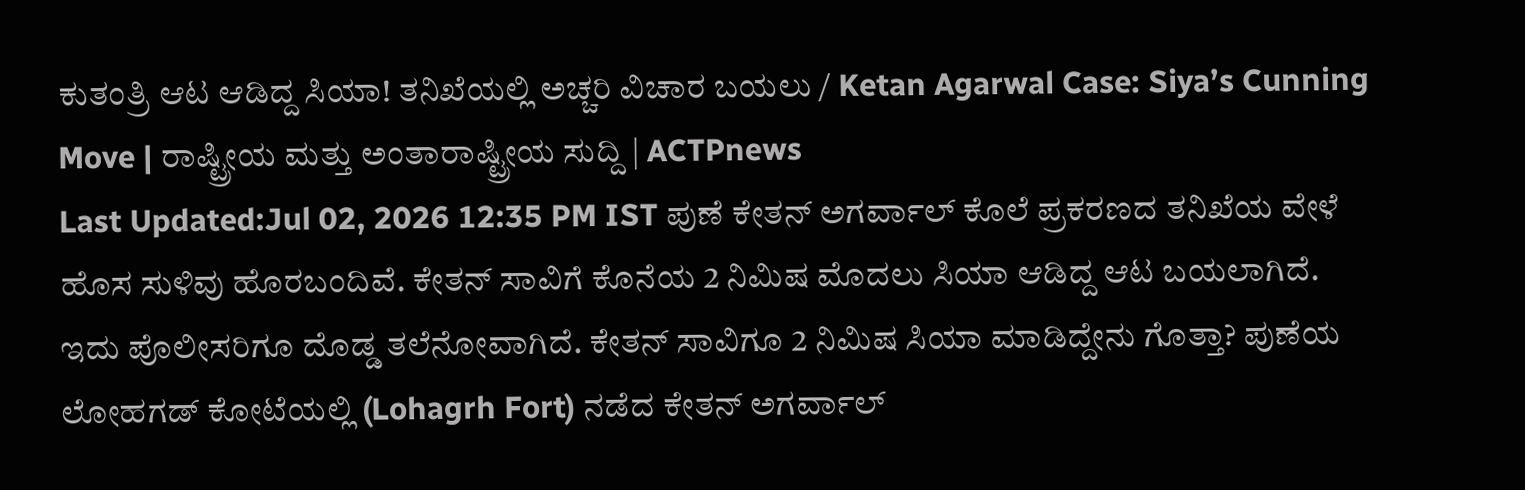ಕುತಂತ್ರಿ ಆಟ ಆಡಿದ್ದ ಸಿಯಾ! ತನಿಖೆಯಲ್ಲಿ ಅಚ್ಚರಿ ವಿಚಾರ ಬಯಲು / Ketan Agarwal Case: Siya’s Cunning Move | ರಾಷ್ಟ್ರೀಯ ಮತ್ತು ಅಂತಾರಾಷ್ಟ್ರೀಯ ಸುದ್ದಿ | ACTPnews
Last Updated:Jul 02, 2026 12:35 PM IST ಪುಣೆ ಕೇತನ್ ಅಗರ್ವಾಲ್ ಕೊಲೆ ಪ್ರಕರಣದ ತನಿಖೆಯ ವೇಳೆ ಹೊಸ ಸುಳಿವು ಹೊರಬಂದಿವೆ. ಕೇತನ್ ಸಾವಿಗೆ ಕೊನೆಯ 2 ನಿಮಿಷ ಮೊದಲು ಸಿಯಾ ಆಡಿದ್ದ ಆಟ ಬಯಲಾಗಿದೆ. ಇದು ಪೊಲೀಸರಿಗೂ ದೊಡ್ಡ ತಲೆನೋವಾಗಿದೆ. ಕೇತನ್ ಸಾವಿಗೂ 2 ನಿಮಿಷ ಸಿಯಾ ಮಾಡಿದ್ದೇನು ಗೊತ್ತಾ? ಪುಣೆಯ ಲೋಹಗಡ್ ಕೋಟೆಯಲ್ಲಿ (Lohagrh Fort) ನಡೆದ ಕೇತನ್ ಅಗರ್ವಾಲ್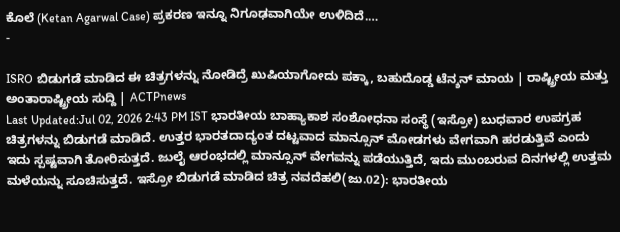ಕೊಲೆ (Ketan Agarwal Case) ಪ್ರಕರಣ ಇನ್ನೂ ನಿಗೂಢವಾಗಿಯೇ ಉಳಿದಿದೆ.…
-

ISRO ಬಿಡುಗಡೆ ಮಾಡಿದ ಈ ಚಿತ್ರಗಳನ್ನು ನೋಡಿದ್ರೆ ಖುಷಿಯಾಗೋದು ಪಕ್ಕಾ, ಬಹುದೊಡ್ಡ ಟೆನ್ಶನ್ ಮಾಯ | ರಾಷ್ಟ್ರೀಯ ಮತ್ತು ಅಂತಾರಾಷ್ಟ್ರೀಯ ಸುದ್ದಿ | ACTPnews
Last Updated:Jul 02, 2026 2:43 PM IST ಭಾರತೀಯ ಬಾಹ್ಯಾಕಾಶ ಸಂಶೋಧನಾ ಸಂಸ್ಥೆ (ಇಸ್ರೋ) ಬುಧವಾರ ಉಪಗ್ರಹ ಚಿತ್ರಗಳನ್ನು ಬಿಡುಗಡೆ ಮಾಡಿದೆ. ಉತ್ತರ ಭಾರತದಾದ್ಯಂತ ದಟ್ಟವಾದ ಮಾನ್ಸೂನ್ ಮೋಡಗಳು ವೇಗವಾಗಿ ಹರಡುತ್ತಿವೆ ಎಂದು ಇದು ಸ್ಪಷ್ಟವಾಗಿ ತೋರಿಸುತ್ತದೆ. ಜುಲೈ ಆರಂಭದಲ್ಲಿ ಮಾನ್ಸೂನ್ ವೇಗವನ್ನು ಪಡೆಯುತ್ತಿದೆ, ಇದು ಮುಂಬರುವ ದಿನಗಳಲ್ಲಿ ಉತ್ತಮ ಮಳೆಯನ್ನು ಸೂಚಿಸುತ್ತದೆ. ಇಸ್ರೋ ಬಿಡುಗಡೆ ಮಾಡಿದ ಚಿತ್ರ ನವದೆಹಲಿ(ಜು.02): ಭಾರತೀಯ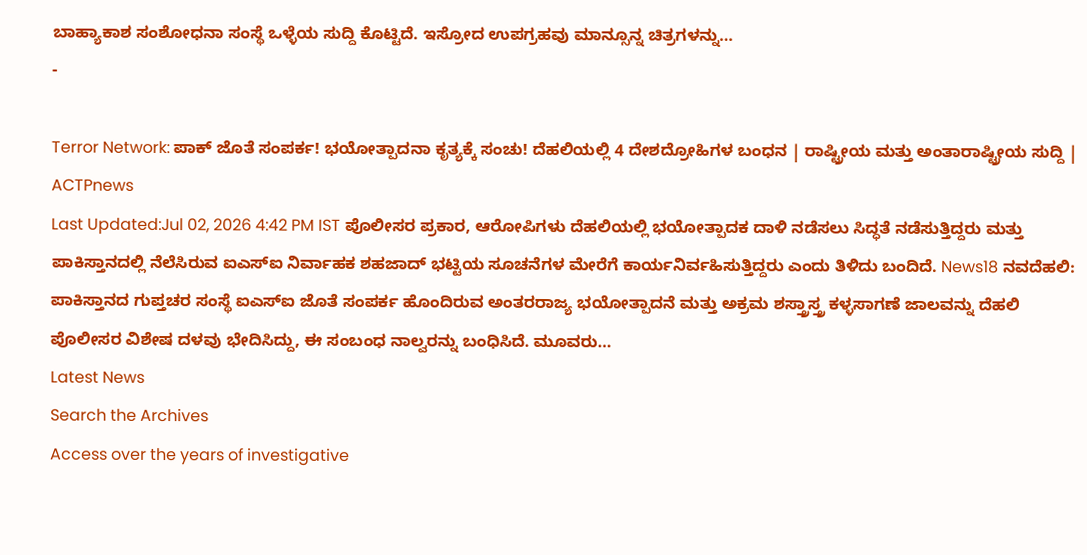ಬಾಹ್ಯಾಕಾಶ ಸಂಶೋಧನಾ ಸಂಸ್ಥೆ ಒಳ್ಳೆಯ ಸುದ್ದಿ ಕೊಟ್ಟಿದೆ. ಇಸ್ರೋದ ಉಪಗ್ರಹವು ಮಾನ್ಸೂನ್ನ ಚಿತ್ರಗಳನ್ನು…
-

Terror Network: ಪಾಕ್ ಜೊತೆ ಸಂಪರ್ಕ! ಭಯೋತ್ಪಾದನಾ ಕೃತ್ಯಕ್ಕೆ ಸಂಚು! ದೆಹಲಿಯಲ್ಲಿ 4 ದೇಶದ್ರೋಹಿಗಳ ಬಂಧನ | ರಾಷ್ಟ್ರೀಯ ಮತ್ತು ಅಂತಾರಾಷ್ಟ್ರೀಯ ಸುದ್ದಿ | ACTPnews
Last Updated:Jul 02, 2026 4:42 PM IST ಪೊಲೀಸರ ಪ್ರಕಾರ, ಆರೋಪಿಗಳು ದೆಹಲಿಯಲ್ಲಿ ಭಯೋತ್ಪಾದಕ ದಾಳಿ ನಡೆಸಲು ಸಿದ್ಧತೆ ನಡೆಸುತ್ತಿದ್ದರು ಮತ್ತು ಪಾಕಿಸ್ತಾನದಲ್ಲಿ ನೆಲೆಸಿರುವ ಐಎಸ್ಐ ನಿರ್ವಾಹಕ ಶಹಜಾದ್ ಭಟ್ಟಿಯ ಸೂಚನೆಗಳ ಮೇರೆಗೆ ಕಾರ್ಯನಿರ್ವಹಿಸುತ್ತಿದ್ದರು ಎಂದು ತಿಳಿದು ಬಂದಿದೆ. News18 ನವದೆಹಲಿ: ಪಾಕಿಸ್ತಾನದ ಗುಪ್ತಚರ ಸಂಸ್ಥೆ ಐಎಸ್ಐ ಜೊತೆ ಸಂಪರ್ಕ ಹೊಂದಿರುವ ಅಂತರರಾಜ್ಯ ಭಯೋತ್ಪಾದನೆ ಮತ್ತು ಅಕ್ರಮ ಶಸ್ತ್ರಾಸ್ತ್ರ ಕಳ್ಳಸಾಗಣೆ ಜಾಲವನ್ನು ದೆಹಲಿ ಪೊಲೀಸರ ವಿಶೇಷ ದಳವು ಭೇದಿಸಿದ್ದು, ಈ ಸಂಬಂಧ ನಾಲ್ವರನ್ನು ಬಂಧಿಸಿದೆ. ಮೂವರು…
Latest News
Search the Archives
Access over the years of investigative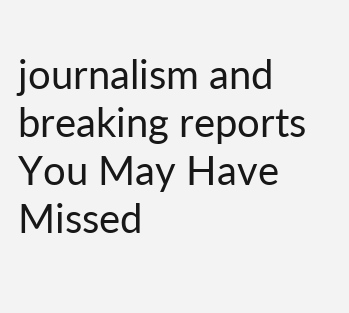journalism and breaking reports
You May Have Missed